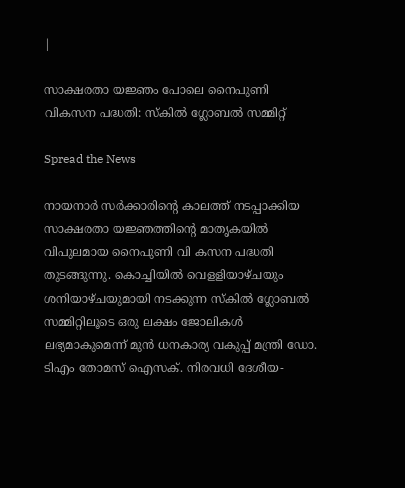|

സാക്ഷരതാ യജ്ഞം പോലെ നൈപുണി വികസന പദ്ധതി: സ്കിൽ ഗ്ലോബൽ സമ്മിറ്റ്

Spread the News

നായനാർ സർക്കാരിന്റെ കാലത്ത് നടപ്പാക്കിയ സാക്ഷരതാ യജ്ഞത്തിന്റെ മാതൃകയിൽ വിപുലമായ നൈപുണി വി കസന പദ്ധതി തുടങ്ങുന്നു. കൊച്ചിയിൽ വെളളിയാഴ്ചയും ശനിയാഴ്ചയുമായി നടക്കുന്ന സ്കിൽ ഗ്ലോബൽ സമ്മിറ്റിലൂടെ ഒരു ലക്ഷം ജോലികൾ ലഭ്യമാകുമെന്ന് മുൻ ധനകാര്യ വകുപ്പ് മന്ത്രി ഡോ. ടിഎം തോമസ് ഐസക്. നിരവധി ദേശീയ-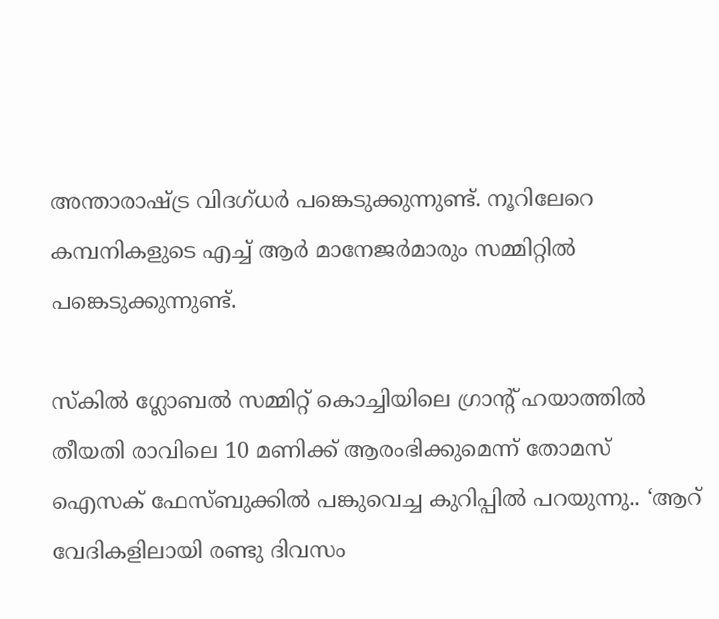അന്താരാഷ്ട്ര വിദഗ്ധർ പങ്കെടുക്കുന്നുണ്ട്. നൂറിലേറെ കമ്പനികളുടെ എച്ച് ആർ മാനേജർമാരും സമ്മിറ്റിൽ പങ്കെടുക്കുന്നുണ്ട്.

സ്കിൽ ഗ്ലോബൽ സമ്മിറ്റ് കൊച്ചിയിലെ ഗ്രാന്റ് ഹയാത്തിൽ തീയതി രാവിലെ 10 മണിക്ക് ആരംഭിക്കുമെന്ന് തോമസ് ഐസക് ഫേസ്ബുക്കിൽ പങ്കുവെച്ച കുറിപ്പിൽ പറയുന്നു.. ‘ആറ് വേദികളിലായി രണ്ടു ദിവസം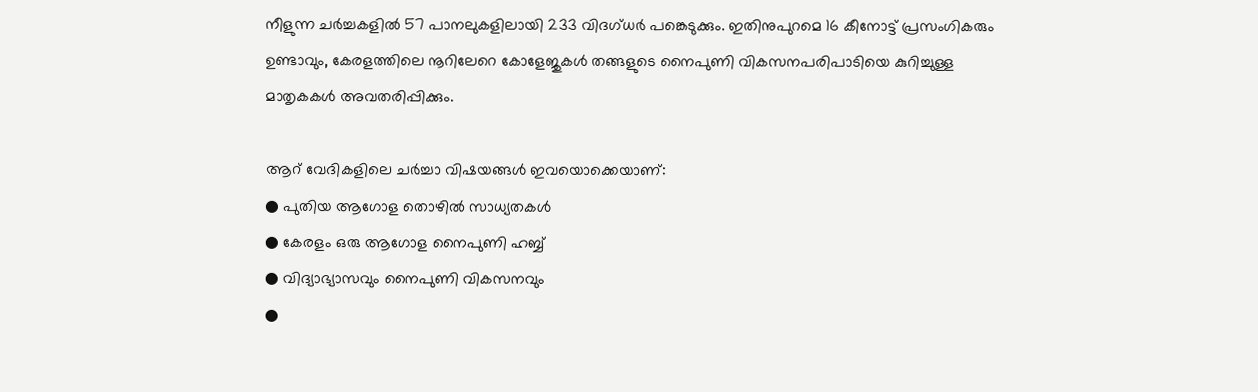നീളുന്ന ചർച്ചകളിൽ 57 പാനലുകളിലായി 233 വിദഗ്ധർ പങ്കെടുക്കും. ഇതിനുപുറമെ 16 കീനോട്ട് പ്രസംഗികരും ഉണ്ടാവും, കേരളത്തിലെ നൂറിലേറെ കോളേജുകൾ തങ്ങളുടെ നൈപുണി വികസനപരിപാടിയെ കുറിച്ചുള്ള മാതൃകകൾ അവതരിപ്പിക്കും.

ആറ് വേദികളിലെ ചർച്ചാ വിഷയങ്ങൾ ഇവയൊക്കെയാണ്:
● പുതിയ ആഗോള തൊഴിൽ സാധ്യതകൾ
● കേരളം ഒരു ആഗോള നൈപുണി ഹബ്ബ്
● വിദ്യാഭ്യാസവും നൈപുണി വികസനവും
●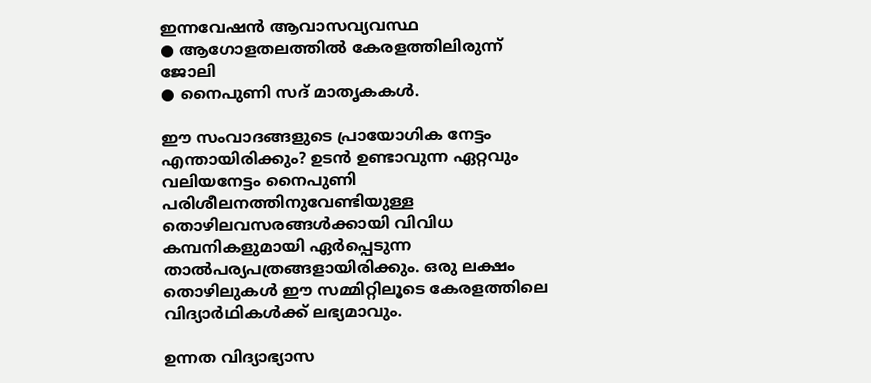ഇന്നവേഷൻ ആവാസവ്യവസ്ഥ
● ആഗോളതലത്തിൽ കേരളത്തിലിരുന്ന് ജോലി
● നൈപുണി സദ് മാതൃകകൾ.

ഈ സംവാദങ്ങളുടെ പ്രായോഗിക നേട്ടം എന്തായിരിക്കും? ഉടൻ ഉണ്ടാവുന്ന ഏറ്റവും വലിയനേട്ടം നൈപുണി പരിശീലനത്തിനുവേണ്ടിയുള്ള തൊഴിലവസരങ്ങൾക്കായി വിവിധ കമ്പനികളുമായി ഏർപ്പെടുന്ന താൽപര്യപത്രങ്ങളായിരിക്കും. ഒരു ലക്ഷം തൊഴിലുകൾ ഈ സമ്മിറ്റിലൂടെ കേരളത്തിലെ വിദ്യാർഥികൾക്ക് ലഭ്യമാവും.

ഉന്നത വിദ്യാഭ്യാസ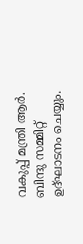വകുപ്പ് മന്ത്രി ആർ. ബിന്ദു സമ്മിറ്റ് ഉദ്ഘാടനം ചെയ്യും.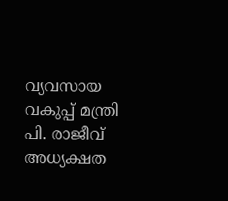വ്യവസായ വകുപ്പ് മന്ത്രി പി. രാജീവ് അധ്യക്ഷത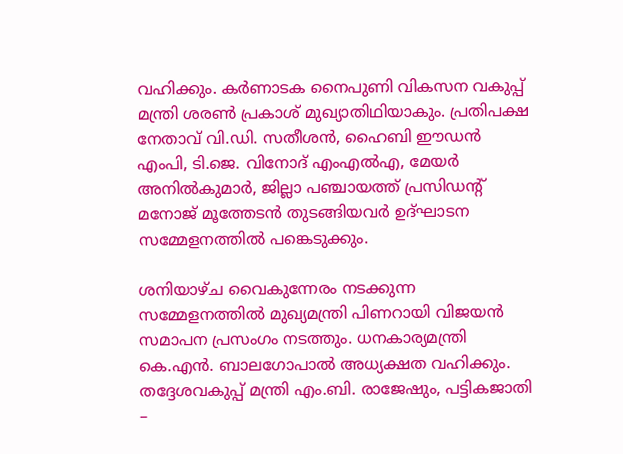വഹിക്കും. കർണാടക നൈപുണി വികസന വകുപ്പ് മന്ത്രി ശരൺ പ്രകാശ് മുഖ്യാതിഥിയാകും. പ്രതിപക്ഷ നേതാവ് വി.ഡി. സതീശൻ, ഹൈബി ഈഡൻ എംപി, ടി.ജെ. വിനോദ് എംഎൽഎ, മേയർ അനിൽകുമാർ, ജില്ലാ പഞ്ചായത്ത് പ്രസിഡന്റ് മനോജ് മൂത്തേടൻ തുടങ്ങിയവർ ഉദ്ഘാടന സമ്മേളനത്തിൽ പങ്കെടുക്കും.

ശനിയാഴ്ച വൈകുന്നേരം നടക്കുന്ന സമ്മേളനത്തിൽ മുഖ്യമന്ത്രി പിണറായി വിജയൻ സമാപന പ്രസംഗം നടത്തും. ധനകാര്യമന്ത്രി കെ.എൻ. ബാലഗോപാൽ അധ്യക്ഷത വഹിക്കും. തദ്ദേശവകുപ്പ് മന്ത്രി എം.ബി. രാജേഷും, പട്ടികജാതി –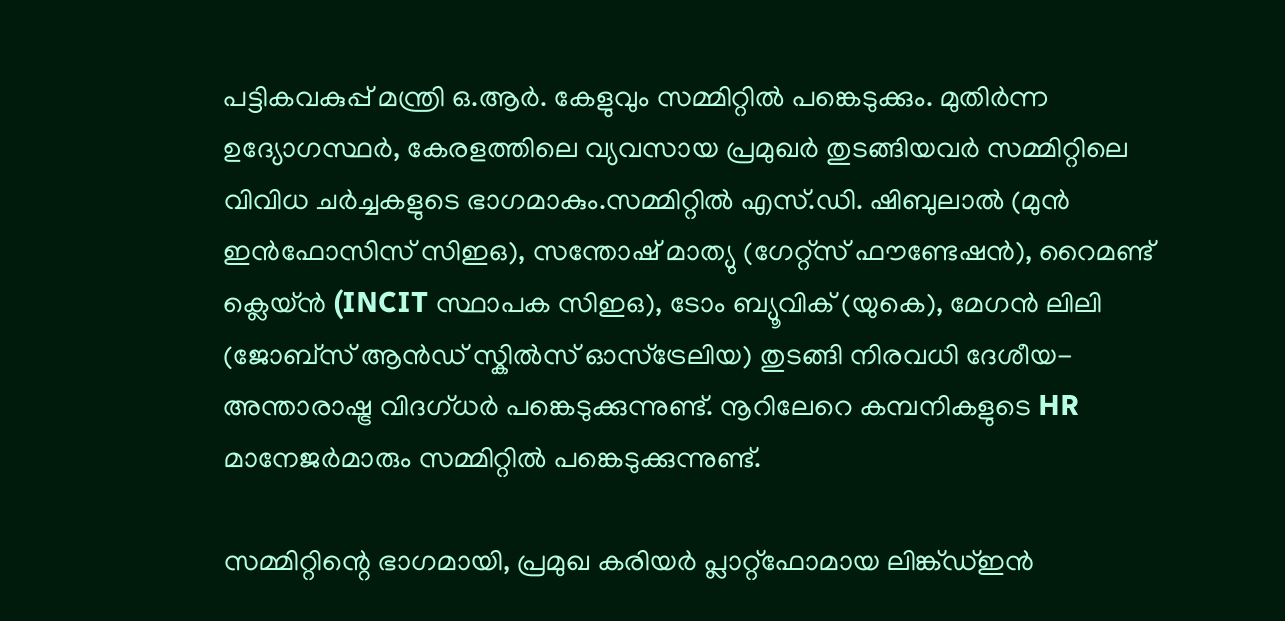പട്ടികവകുപ്പ് മന്ത്രി ഒ.ആർ. കേളുവും സമ്മിറ്റിൽ പങ്കെടുക്കും. മുതിർന്ന ഉദ്യോഗസ്ഥർ, കേരളത്തിലെ വ്യവസായ പ്രമുഖർ തുടങ്ങിയവർ സമ്മിറ്റിലെ വിവിധ ചർച്ചകളുടെ ഭാഗമാകും.സമ്മിറ്റിൽ എസ്.ഡി. ഷിബുലാൽ (മുൻ ഇൻഫോസിസ് സിഇഒ), സന്തോഷ് മാത്യു (ഗേറ്റ്സ് ഫൗണ്ടേഷൻ), റൈമണ്ട് ക്ലെയ്ൻ (INCIT സ്ഥാപക സിഇഒ), ടോം ബ്യൂവിക് (യുകെ), മേഗൻ ലിലി (ജോബ്സ് ആൻഡ് സ്കിൽസ് ഓസ്ട്രേലിയ) തുടങ്ങി നിരവധി ദേശീയ-അന്താരാഷ്ട്ര വിദഗ്ധർ പങ്കെടുക്കുന്നുണ്ട്. നൂറിലേറെ കമ്പനികളുടെ HR മാനേജർമാരും സമ്മിറ്റിൽ പങ്കെടുക്കുന്നുണ്ട്.

സമ്മിറ്റിന്റെ ഭാഗമായി, പ്രമുഖ കരിയർ പ്ലാറ്റ്‌ഫോമായ ലിങ്ക്ഡ്ഇൻ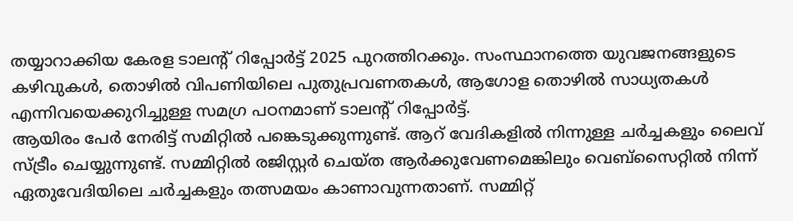തയ്യാറാക്കിയ കേരള ടാലന്റ് റിപ്പോർട്ട് 2025 പുറത്തിറക്കും. സംസ്ഥാനത്തെ യുവജനങ്ങളുടെ കഴിവുകൾ, തൊഴിൽ വിപണിയിലെ പുതുപ്രവണതകൾ, ആഗോള തൊഴിൽ സാധ്യതകൾ എന്നിവയെക്കുറിച്ചുള്ള സമഗ്ര പഠനമാണ് ടാലൻ്റ് റിപ്പോർട്ട്.
ആയിരം പേർ നേരിട്ട് സമിറ്റിൽ പങ്കെടുക്കുന്നുണ്ട്. ആറ് വേദികളിൽ നിന്നുള്ള ചർച്ചകളും ലൈവ് സ്ട്രീം ചെയ്യുന്നുണ്ട്. സമ്മിറ്റിൽ രജിസ്റ്റർ ചെയ്ത ആർക്കുവേണമെങ്കിലും വെബ്സൈറ്റിൽ നിന്ന് ഏതുവേദിയിലെ ചർച്ചകളും തത്സമയം കാണാവുന്നതാണ്. സമ്മിറ്റ്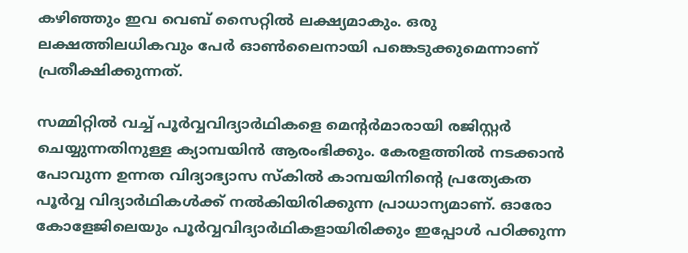കഴിഞ്ഞും ഇവ വെബ് സൈറ്റിൽ ലക്ഷ്യമാകും. ഒരു ലക്ഷത്തിലധികവും പേർ ഓൺലൈനായി പങ്കെടുക്കുമെന്നാണ് പ്രതീക്ഷിക്കുന്നത്.

സമ്മിറ്റിൽ വച്ച് പൂർവ്വവിദ്യാർഥികളെ മെന്റർമാരായി രജിസ്റ്റർ ചെയ്യുന്നതിനുള്ള ക്യാമ്പയിൻ ആരംഭിക്കും. കേരളത്തിൽ നടക്കാൻ പോവുന്ന ഉന്നത വിദ്യാഭ്യാസ സ്‌കിൽ കാമ്പയിനിന്റെ പ്രത്യേകത പൂർവ്വ വിദ്യാർഥികൾക്ക് നൽകിയിരിക്കുന്ന പ്രാധാന്യമാണ്. ഓരോ കോളേജിലെയും പൂർവ്വവിദ്യാർഥികളായിരിക്കും ഇപ്പോൾ പഠിക്കുന്ന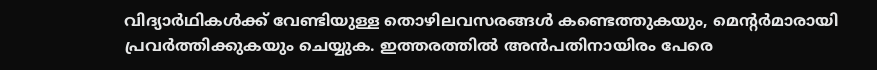വിദ്യാർഥികൾക്ക് വേണ്ടിയുള്ള തൊഴിലവസരങ്ങൾ കണ്ടെത്തുകയും, മെന്റർമാരായി പ്രവർത്തിക്കുകയും ചെയ്യുക. ഇത്തരത്തിൽ അൻപതിനായിരം പേരെ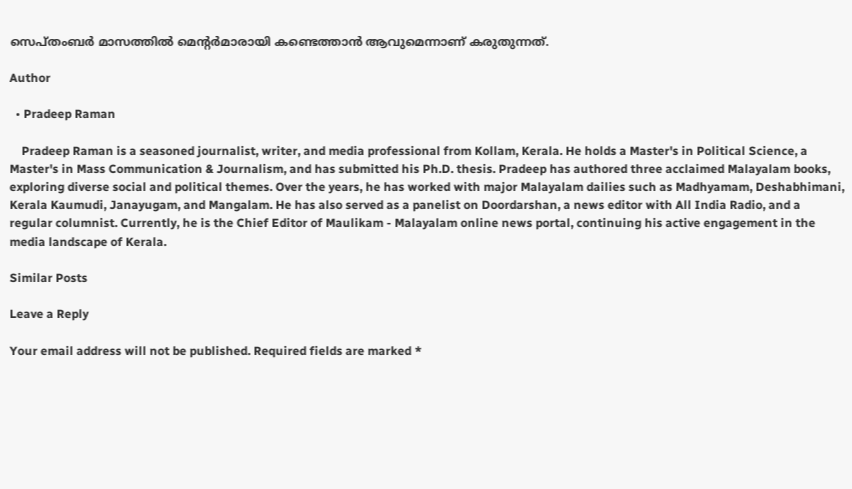സെപ്തംബർ മാസത്തിൽ മെന്റർമാരായി കണ്ടെത്താൻ ആവുമെന്നാണ് കരുതുന്നത്.

Author

  • Pradeep Raman

    Pradeep Raman is a seasoned journalist, writer, and media professional from Kollam, Kerala. He holds a Master's in Political Science, a Master's in Mass Communication & Journalism, and has submitted his Ph.D. thesis. Pradeep has authored three acclaimed Malayalam books, exploring diverse social and political themes. Over the years, he has worked with major Malayalam dailies such as Madhyamam, Deshabhimani, Kerala Kaumudi, Janayugam, and Mangalam. He has also served as a panelist on Doordarshan, a news editor with All India Radio, and a regular columnist. Currently, he is the Chief Editor of Maulikam - Malayalam online news portal, continuing his active engagement in the media landscape of Kerala.

Similar Posts

Leave a Reply

Your email address will not be published. Required fields are marked *